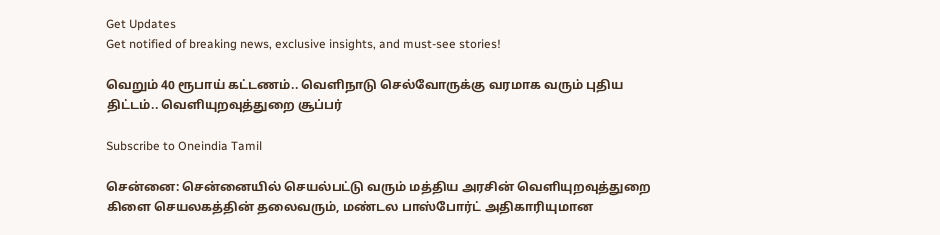Get Updates
Get notified of breaking news, exclusive insights, and must-see stories!

வெறும் 40 ரூபாய் கட்டணம்.. வெளிநாடு செல்வோருக்கு வரமாக வரும் புதிய திட்டம்.. வெளியுறவுத்துறை சூப்பர்

Subscribe to Oneindia Tamil

சென்னை: சென்னையில் செயல்பட்டு வரும் மத்திய அரசின் வெளியுறவுத்துறை கிளை செயலகத்தின் தலைவரும், மண்டல பாஸ்போர்ட் அதிகாரியுமான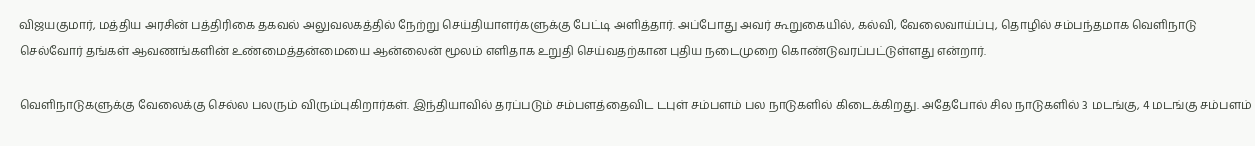விஜயகுமார், மத்திய அரசின் பத்திரிகை தகவல் அலுவலகத்தில் நேற்று செய்தியாளர்களுக்கு பேட்டி அளித்தார். அப்போது அவர் கூறுகையில், கல்வி, வேலைவாய்ப்பு, தொழில் சம்பந்தமாக வெளிநாடு செல்வோர் தங்கள் ஆவணங்களின் உண்மைத்தன்மையை ஆன்லைன் மூலம் எளிதாக உறுதி செய்வதற்கான புதிய நடைமுறை கொண்டுவரப்பட்டுள்ளது என்றார்.

வெளிநாடுகளுக்கு வேலைக்கு செல்ல பலரும் விரும்புகிறார்கள். இந்தியாவில் தரப்படும் சம்பளத்தைவிட டபுள் சம்பளம் பல நாடுகளில் கிடைக்கிறது. அதேபோல் சில நாடுகளில் 3 மடங்கு, 4 மடங்கு சம்பளம்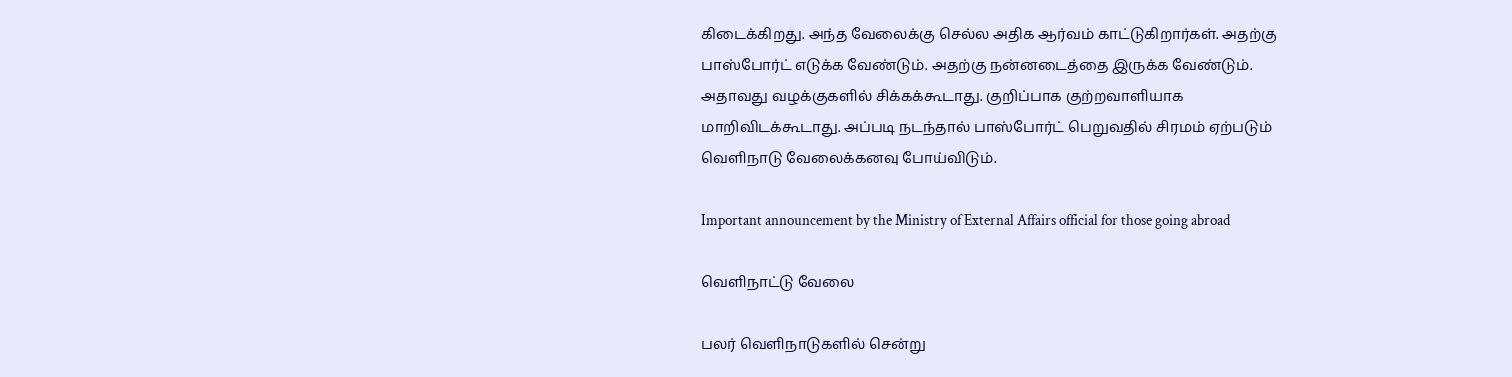கிடைக்கிறது. அந்த வேலைக்கு செல்ல அதிக ஆர்வம் காட்டுகிறார்கள். அதற்கு பாஸ்போர்ட் எடுக்க வேண்டும். அதற்கு நன்னடைத்தை இருக்க வேண்டும். அதாவது வழக்குகளில் சிக்கக்கூடாது. குறிப்பாக குற்றவாளியாக மாறிவிடக்கூடாது. அப்படி நடந்தால் பாஸ்போர்ட் பெறுவதில் சிரமம் ஏற்படும் வெளிநாடு வேலைக்கனவு போய்விடும்.

Important announcement by the Ministry of External Affairs official for those going abroad

வெளிநாட்டு வேலை

பலர் வெளிநாடுகளில் சென்று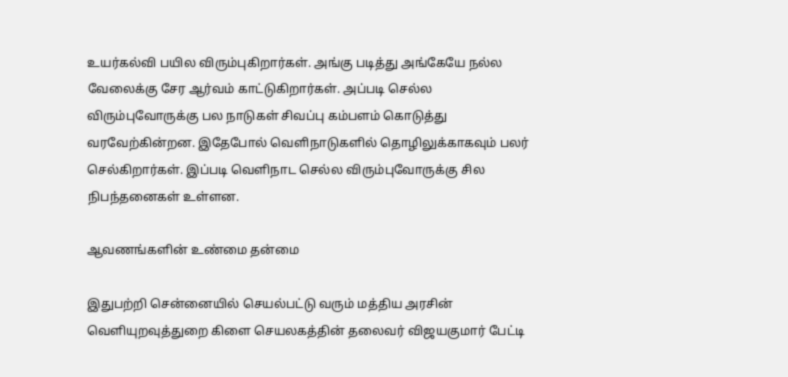உயர்கல்வி பயில விரும்புகிறார்கள். அங்கு படித்து அங்கேயே நல்ல வேலைக்கு சேர ஆர்வம் காட்டுகிறார்கள். அப்படி செல்ல விரும்புவோருக்கு பல நாடுகள் சிவப்பு கம்பளம் கொடுத்து வரவேற்கின்றன. இதேபோல் வெளிநாடுகளில் தொழிலுக்காகவும் பலர் செல்கிறார்கள். இப்படி வெளிநாட செல்ல விரும்புவோருக்கு சில நிபந்தனைகள் உள்ளன.

ஆவணங்களின் உண்மை தன்மை

இதுபற்றி சென்னையில் செயல்பட்டு வரும் மத்திய அரசின் வெளியுறவுத்துறை கிளை செயலகத்தின் தலைவர் விஜயகுமார் பேட்டி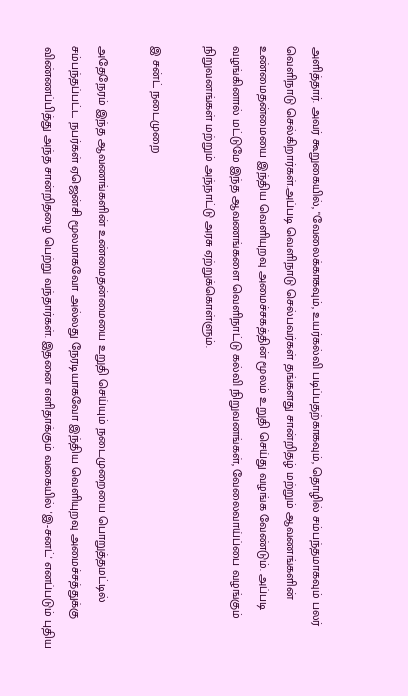அளித்தார். அவர் கூறுகையில், "வேலைக்காகவும், உயர்கல்வி படிப்பதற்காகவும், தொழில் சம்பந்தமாகவும் பலர் வெளிநாடு செல்கிறார்கள்.அப்படி வெளிநாடு செல்பவர்கள் தங்களது சான்றிதழ் மற்றும் ஆவணங்களின் உண்மைதன்மையை இந்திய வெளியுறவு அமைச்சகத்தின் மூலம் உறுதி செய்து வழங்க வேண்டும். அப்படி வழங்கினால் மட்டுமே இந்த ஆவணங்களை வெளிநாட்டு கல்வி நிறுவனங்கள், வேலைவாய்ப்பை வழங்கும் நிறுவனங்கள் மற்றும் அந்நாட்டு அரசு ஏற்றுக்கொள்ளும்.

இ சன்ட் நடைமுறை

அதேநேரம் இந்த ஆவணங்களின் உண்மைதன்மையை உறுதி செய்யும் நடைமுறையை பொறுத்தமட்டில் சம்பந்தப்பட்ட நபர்கள் ஏஜென்சி மூலமாகவோ அல்லது நேரடியாகவோ இந்திய வெளியுறவு அமைச்சத்துக்கு விண்ணப்பித்து அந்த சான்றிதழை பெற்று வந்தார்கள். இதனை எளிதாக்கும் வகையில் 'இ-சனட்' எனப்படும் புதிய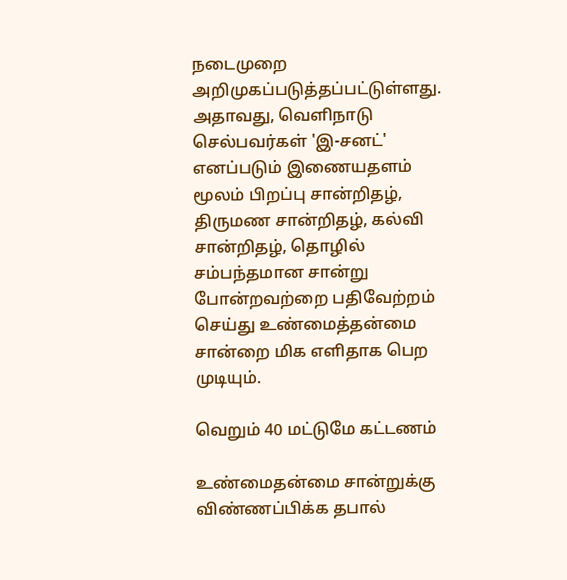நடைமுறை அறிமுகப்படுத்தப்பட்டுள்ளது. அதாவது, வெளிநாடு செல்பவர்கள் 'இ-சனட்' எனப்படும் இணையதளம் மூலம் பிறப்பு சான்றிதழ், திருமண சான்றிதழ், கல்வி சான்றிதழ், தொழில் சம்பந்தமான சான்று போன்றவற்றை பதிவேற்றம் செய்து உண்மைத்தன்மை சான்றை மிக எளிதாக பெற முடியும்.

வெறும் 40 மட்டுமே கட்டணம்

உண்மைதன்மை சான்றுக்கு விண்ணப்பிக்க தபால்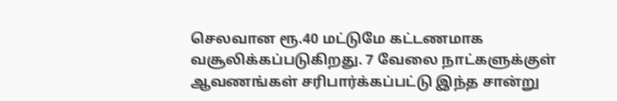செலவான ரூ.40 மட்டுமே கட்டணமாக வசூலிக்கப்படுகிறது. 7 வேலை நாட்களுக்குள் ஆவணங்கள் சரிபார்க்கப்பட்டு இந்த சான்று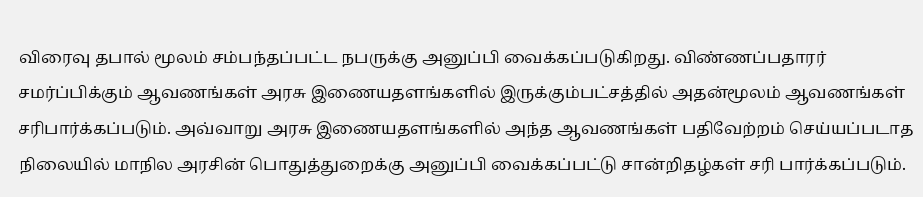விரைவு தபால் மூலம் சம்பந்தப்பட்ட நபருக்கு அனுப்பி வைக்கப்படுகிறது. விண்ணப்பதாரர் சமர்ப்பிக்கும் ஆவணங்கள் அரசு இணையதளங்களில் இருக்கும்பட்சத்தில் அதன்மூலம் ஆவணங்கள் சரிபார்க்கப்படும். அவ்வாறு அரசு இணையதளங்களில் அந்த ஆவணங்கள் பதிவேற்றம் செய்யப்படாத நிலையில் மாநில அரசின் பொதுத்துறைக்கு அனுப்பி வைக்கப்பட்டு சான்றிதழ்கள் சரி பார்க்கப்படும்.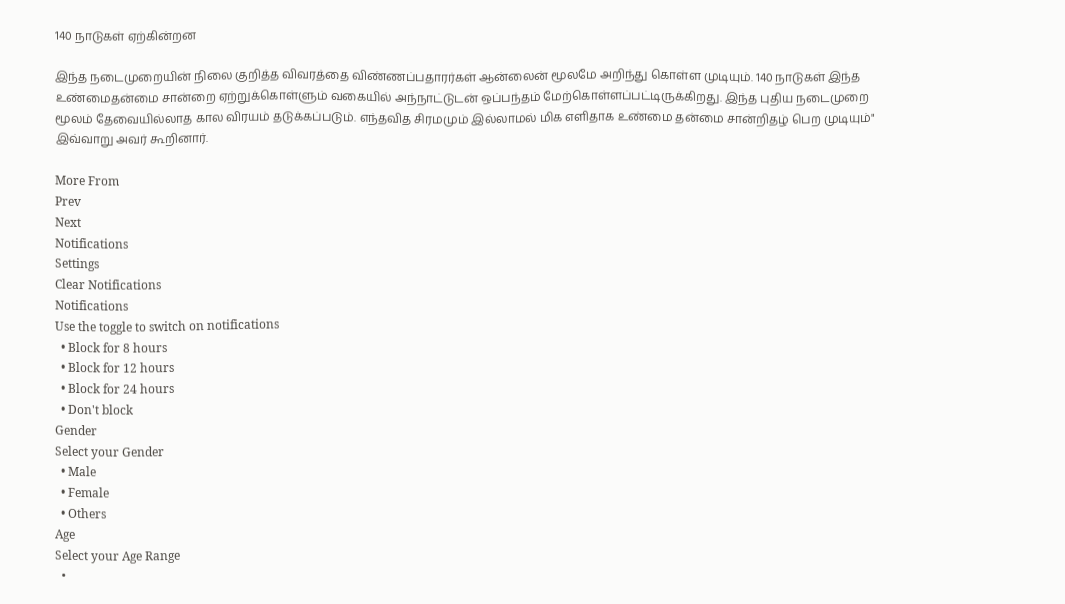140 நாடுகள் ஏற்கின்றன

இந்த நடைமுறையின் நிலை குறித்த விவரத்தை விண்ணப்பதாரர்கள் ஆன்லைன் மூலமே அறிந்து கொள்ள முடியும். 140 நாடுகள் இந்த உண்மைதன்மை சான்றை ஏற்றுக்கொள்ளும் வகையில் அந்நாட்டுடன் ஒப்பந்தம் மேற்கொள்ளப்பட்டிருக்கிறது. இந்த புதிய நடைமுறை மூலம் தேவையில்லாத கால விரயம் தடுக்கப்படும். எந்தவித சிரமமும் இல்லாமல் மிக எளிதாக உண்மை தன்மை சான்றிதழ் பெற முடியும்" இவ்வாறு அவர் கூறினார்.

More From
Prev
Next
Notifications
Settings
Clear Notifications
Notifications
Use the toggle to switch on notifications
  • Block for 8 hours
  • Block for 12 hours
  • Block for 24 hours
  • Don't block
Gender
Select your Gender
  • Male
  • Female
  • Others
Age
Select your Age Range
  •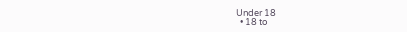Under 18
  • 18 to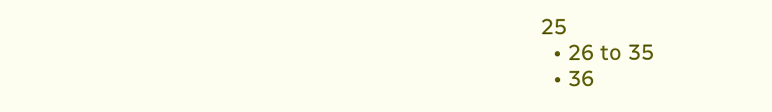25
  • 26 to 35
  • 36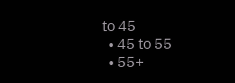to 45
  • 45 to 55
  • 55+